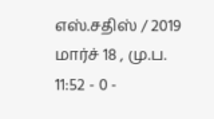எஸ்.சதிஸ் / 2019 மார்ச் 18 , மு.ப. 11:52 - 0 -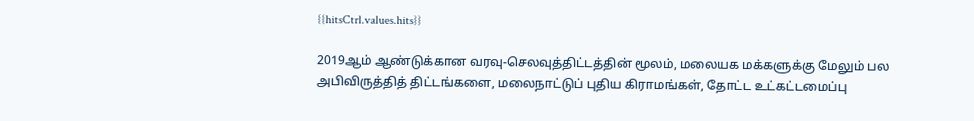{{hitsCtrl.values.hits}}

2019ஆம் ஆண்டுக்கான வரவு-செலவுத்திட்டத்தின் மூலம், மலையக மக்களுக்கு மேலும் பல அபிவிருத்தித் திட்டங்களை, மலைநாட்டுப் புதிய கிராமங்கள், தோட்ட உட்கட்டமைப்பு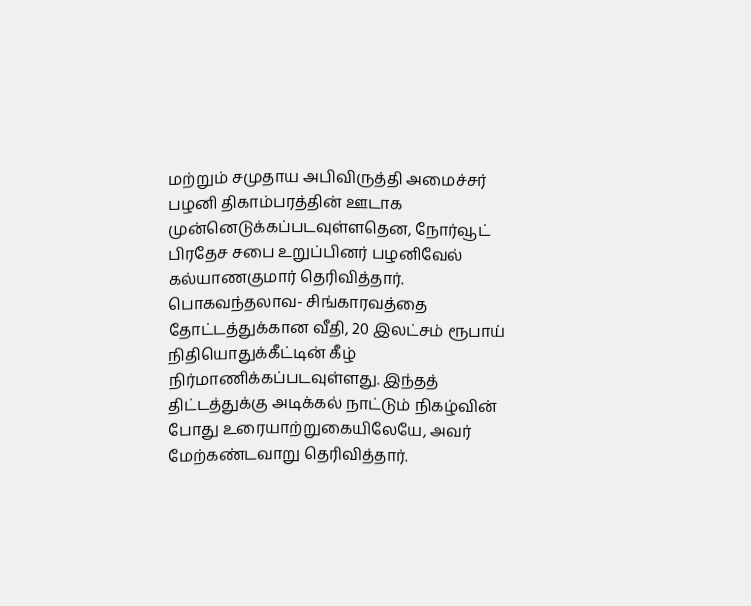மற்றும் சமுதாய அபிவிருத்தி அமைச்சர் பழனி திகாம்பரத்தின் ஊடாக முன்னெடுக்கப்படவுள்ளதென, நோர்வூட் பிரதேச சபை உறுப்பினர் பழனிவேல் கல்யாணகுமார் தெரிவித்தார்.
பொகவந்தலாவ- சிங்காரவத்தை தோட்டத்துக்கான வீதி, 20 இலட்சம் ரூபாய் நிதியொதுக்கீட்டின் கீழ் நிர்மாணிக்கப்படவுள்ளது. இந்தத் திட்டத்துக்கு அடிக்கல் நாட்டும் நிகழ்வின் போது உரையாற்றுகையிலேயே, அவர் மேற்கண்டவாறு தெரிவித்தார்.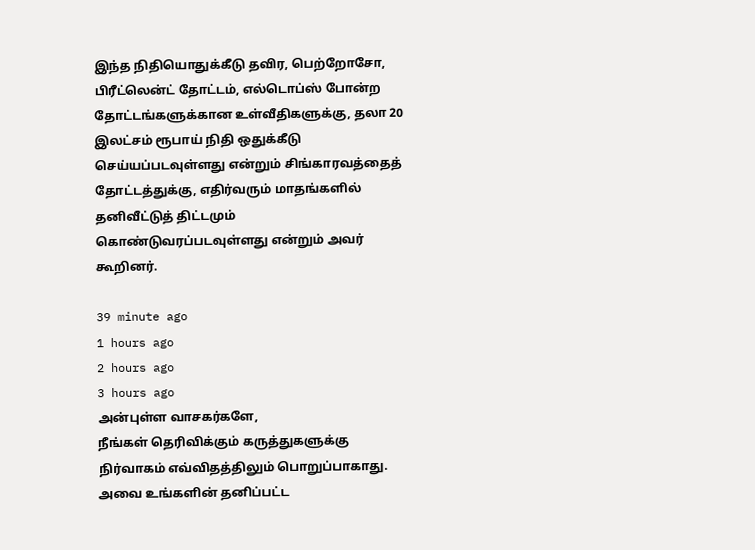இந்த நிதியொதுக்கீடு தவிர, பெற்றோசோ, பிரீட்லென்ட் தோட்டம், எல்டொப்ஸ் போன்ற தோட்டங்களுக்கான உள்வீதிகளுக்கு, தலா 20 இலட்சம் ரூபாய் நிதி ஒதுக்கீடு செய்யப்படவுள்ளது என்றும் சிங்காரவத்தைத் தோட்டத்துக்கு, எதிர்வரும் மாதங்களில் தனிவீட்டுத் திட்டமும் கொண்டுவரப்படவுள்ளது என்றும் அவர் கூறினர்.

39 minute ago
1 hours ago
2 hours ago
3 hours ago
அன்புள்ள வாசகர்களே,
நீங்கள் தெரிவிக்கும் கருத்துகளுக்கு நிர்வாகம் எவ்விதத்திலும் பொறுப்பாகாது. அவை உங்களின் தனிப்பட்ட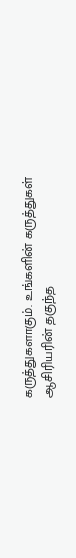கருத்துகளாகும். உங்களின் கருத்துகள் ஆசிரியரின் தகுந்த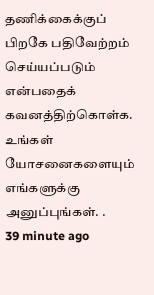தணிக்கைக்குப் பிறகே பதிவேற்றம் செய்யப்படும் என்பதைக் கவனத்திற்கொள்க. உங்கள் யோசனைகளையும் எங்களுக்கு அனுப்புங்கள். .
39 minute ago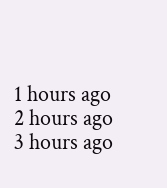1 hours ago
2 hours ago
3 hours ago